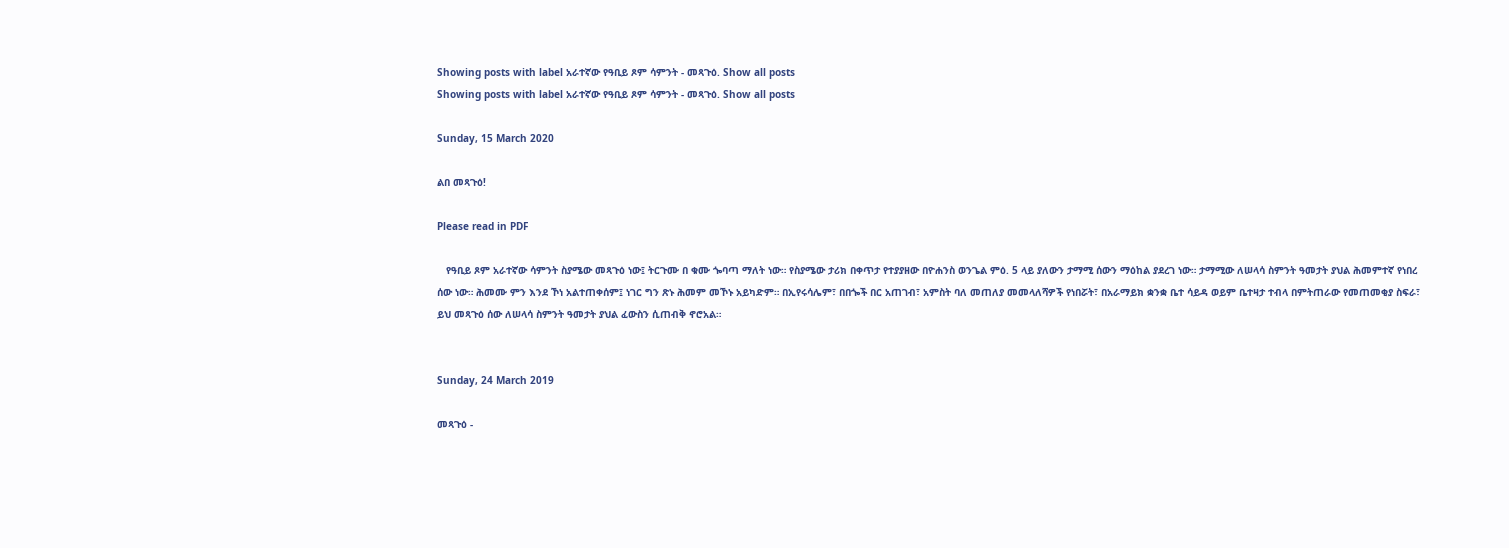Showing posts with label አራተኛው የዓቢይ ጾም ሳምንት - መጻጉዕ. Show all posts
Showing posts with label አራተኛው የዓቢይ ጾም ሳምንት - መጻጉዕ. Show all posts

Sunday, 15 March 2020

ልበ መጻጉዕ!

Please read in PDF

   የዓቢይ ጾም አራተኛው ሳምንት ስያሜው መጻጉዕ ነው፤ ትርጉሙ በ ቁሙ ጐባጣ ማለት ነው። የስያሜው ታሪክ በቀጥታ የተያያዘው በዮሐንስ ወንጌል ምዕ. 5 ላይ ያለውን ታማሚ ሰውን ማዕከል ያደረገ ነው። ታማሚው ለሠላሳ ስምንት ዓመታት ያህል ሕመምተኛ የነበረ ሰው ነው። ሕመሙ ምን እንደ ኾነ አልተጠቀሰም፤ ነገር ግን ጽኑ ሕመም መኾኑ አይካድም። በኢየሩሳሌም፣ በበጐች በር አጠገብ፣ አምስት ባለ መጠለያ መመላለሻዎች የነበሯት፣ በአራማይክ ቋንቋ ቤተ ሳይዳ ወይም ቤተዛታ ተብላ በምትጠራው የመጠመቂያ ስፍራ፣ ይህ መጻጉዕ ሰው ለሠላሳ ስምንት ዓመታት ያህል ፈውስን ሲጠብቅ ኖሮአል።


Sunday, 24 March 2019

መጻጉዕ -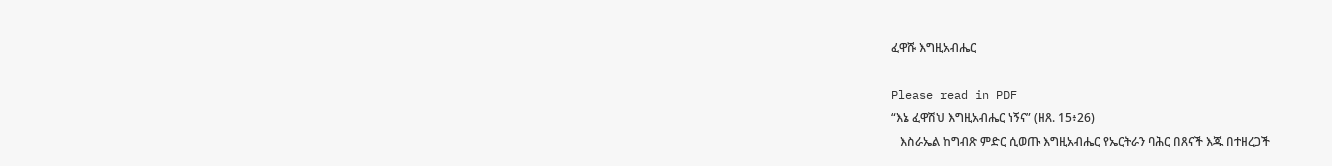ፈዋሹ እግዚአብሔር

Please read in PDF
“እኔ ፈዋሽህ እግዚአብሔር ነኝና” (ዘጸ. 15፥26)
   እስራኤል ከግብጽ ምድር ሲወጡ እግዚአብሔር የኤርትራን ባሕር በጸናች እጁ በተዘረጋች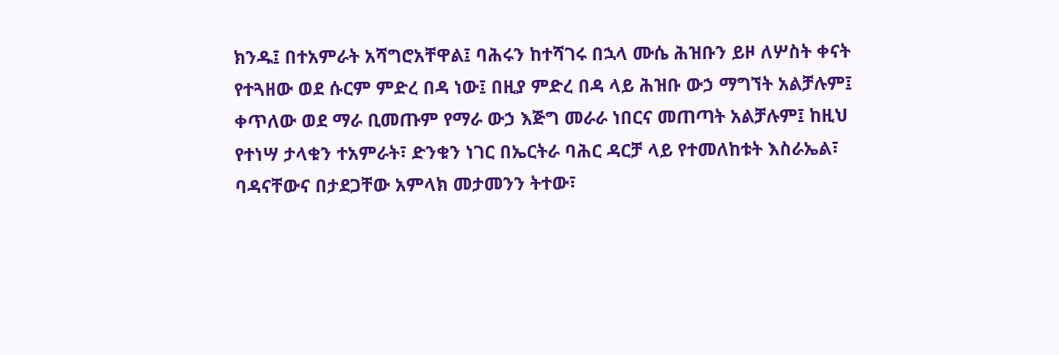ክንዱ፤ በተአምራት አሻግሮአቸዋል፤ ባሕሩን ከተሻገሩ በኋላ ሙሴ ሕዝቡን ይዞ ለሦስት ቀናት የተጓዘው ወደ ሱርም ምድረ በዳ ነው፤ በዚያ ምድረ በዳ ላይ ሕዝቡ ውኃ ማግኘት አልቻሉም፤ ቀጥለው ወደ ማራ ቢመጡም የማራ ውኃ እጅግ መራራ ነበርና መጠጣት አልቻሉም፤ ከዚህ የተነሣ ታላቁን ተአምራት፣ ድንቁን ነገር በኤርትራ ባሕር ዳርቻ ላይ የተመለከቱት እስራኤል፣ ባዳናቸውና በታደጋቸው አምላክ መታመንን ትተው፣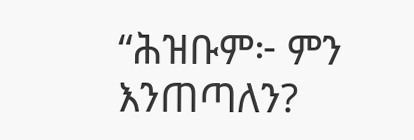“ሕዝቡም፦ ምን እንጠጣለን?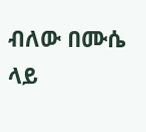ብለው በሙሴ ላይ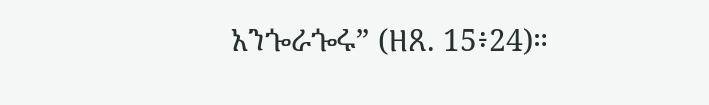አንጐራጐሩ” (ዘጸ. 15፥24)።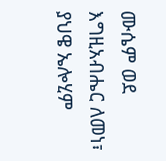ሙሴም ወደ እግዚአብሔር ለመነ፣ ያህዌ ኤሎሂም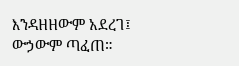እንዳዘዘውም አደረገ፤  ውኃውም ጣፈጠ።